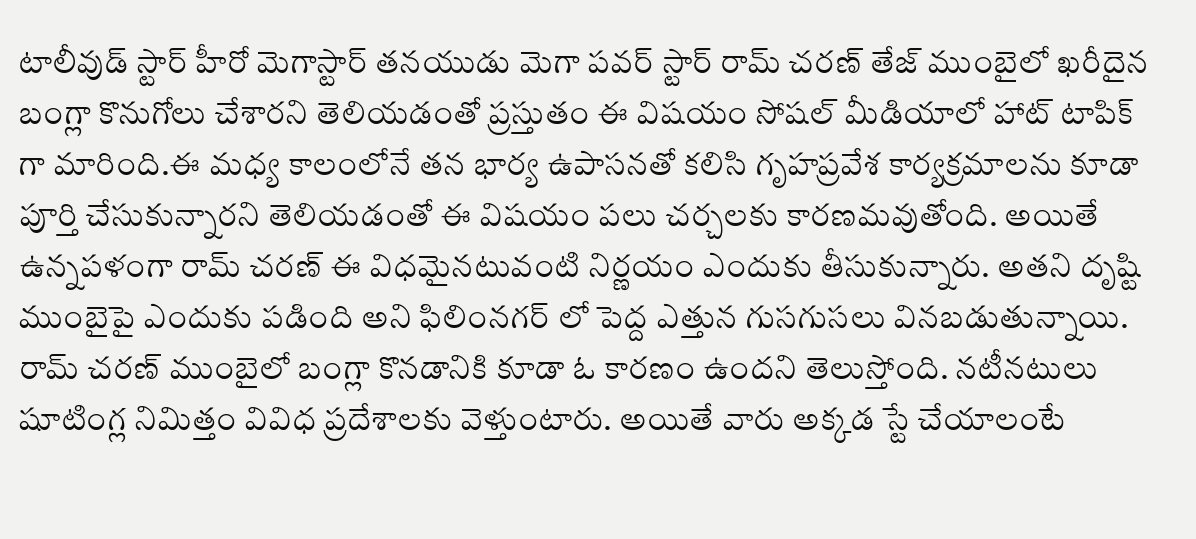టాలీవుడ్ స్టార్ హీరో మెగాస్టార్ తనయుడు మెగా పవర్ స్టార్ రామ్ చరణ్ తేజ్ ముంబైలో ఖరీదైన బంగ్లా కొనుగోలు చేశారని తెలియడంతో ప్రస్తుతం ఈ విషయం సోషల్ మీడియాలో హాట్ టాపిక్ గా మారింది.ఈ మధ్య కాలంలోనే తన భార్య ఉపాసనతో కలిసి గృహప్రవేశ కార్యక్రమాలను కూడా పూర్తి చేసుకున్నారని తెలియడంతో ఈ విషయం పలు చర్చలకు కారణమవుతోంది. అయితే ఉన్నపళంగా రామ్ చరణ్ ఈ విధమైనటువంటి నిర్ణయం ఎందుకు తీసుకున్నారు. అతని దృష్టి ముంబైపై ఎందుకు పడింది అని ఫిలింనగర్ లో పెద్ద ఎత్తున గుసగుసలు వినబడుతున్నాయి.
రామ్ చరణ్ ముంబైలో బంగ్లా కొనడానికి కూడా ఓ కారణం ఉందని తెలుస్తోంది. నటీనటులు షూటింగ్ల నిమిత్తం వివిధ ప్రదేశాలకు వెళ్తుంటారు. అయితే వారు అక్కడ స్టే చేయాలంటే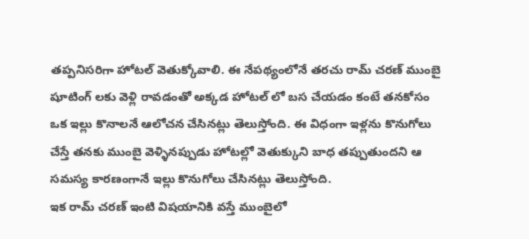తప్పనిసరిగా హోటల్ వెతుక్కోవాలి. ఈ నేపథ్యంలోనే తరచు రామ్ చరణ్ ముంబై షూటింగ్ లకు వెళ్లి రావడంతో అక్కడ హోటల్ లో బస చేయడం కంటే తనకోసం ఒక ఇల్లు కొనాలనే ఆలోచన చేసినట్లు తెలుస్తోంది. ఈ విధంగా ఇళ్లను కొనుగోలు చేస్తే తనకు ముంబై వెళ్ళినప్పుడు హోటల్లో వెతుక్కుని బాధ తప్పుతుందని ఆ సమస్య కారణంగానే ఇల్లు కొనుగోలు చేసినట్లు తెలుస్తోంది.
ఇక రామ్ చరణ్ ఇంటి విషయానికి వస్తే ముంబైలో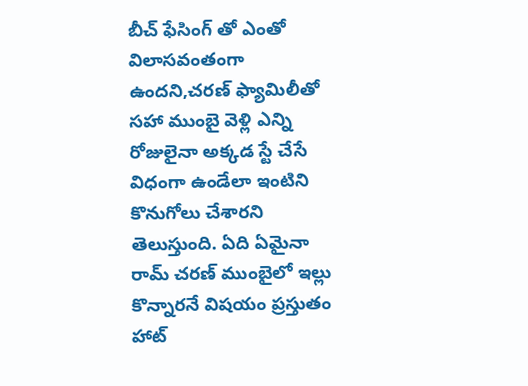బీచ్ ఫేసింగ్ తో ఎంతో విలాసవంతంగా ఉందని,చరణ్ ఫ్యామిలీతో సహా ముంబై వెళ్లి ఎన్ని రోజులైనా అక్కడ స్టే చేసే విధంగా ఉండేలా ఇంటిని కొనుగోలు చేశారని తెలుస్తుంది. ఏది ఏమైనా రామ్ చరణ్ ముంబైలో ఇల్లు కొన్నారనే విషయం ప్రస్తుతం హాట్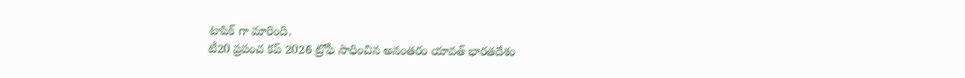టాపిక్ గా మారింది.
టీ20 ప్రపంచ కప్ 2026 ట్రోఫీ సాధించిన అనంతరం యావత్ భారతదేశం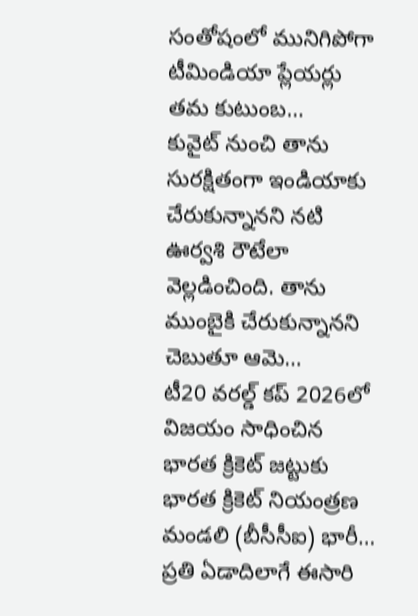సంతోషంలో మునిగిపోగా టీమిండియా ప్లేయర్లు తమ కుటుంబ…
కువైట్ నుంచి తాను సురక్షితంగా ఇండియాకు చేరుకున్నానని నటి ఊర్వశి రౌటేలా వెల్లడించింది. తాను ముంబైకి చేరుకున్నానని చెబుతూ ఆమె…
టీ20 వరల్డ్ కప్ 2026లో విజయం సాధించిన భారత క్రికెట్ జట్టుకు భారత క్రికెట్ నియంత్రణ మండలి (బీసీసీఐ) భారీ…
ప్రతి ఏడాదిలాగే ఈసారి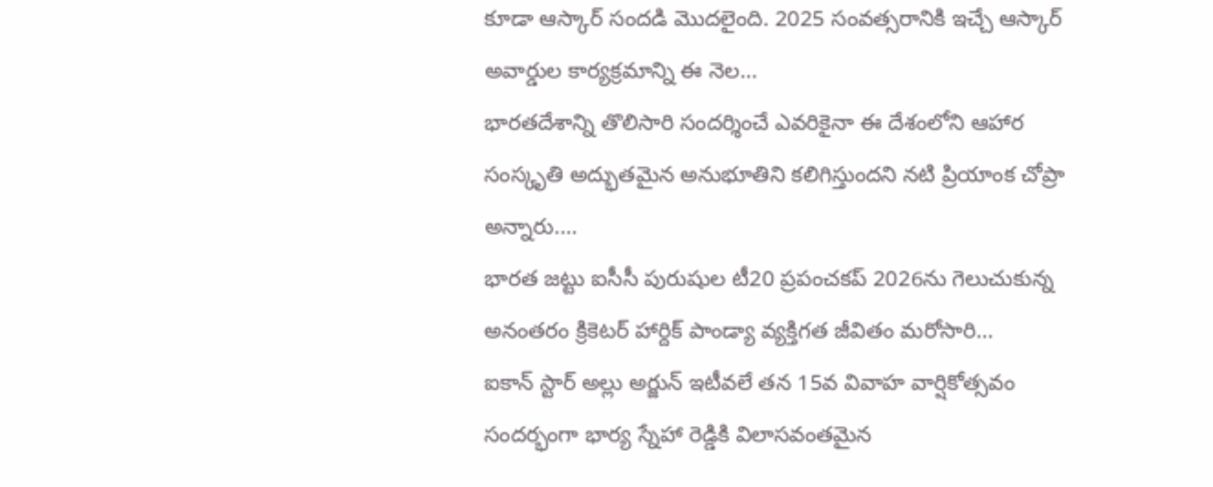కూడా ఆస్కార్ సందడి మొదలైంది. 2025 సంవత్సరానికి ఇచ్చే ఆస్కార్ అవార్డుల కార్యక్రమాన్ని ఈ నెల…
భారతదేశాన్ని తొలిసారి సందర్శించే ఎవరికైనా ఈ దేశంలోని ఆహార సంస్కృతి అద్భుతమైన అనుభూతిని కలిగిస్తుందని నటి ప్రియాంక చోప్రా అన్నారు.…
భారత జట్టు ఐసీసీ పురుషుల టీ20 ప్రపంచకప్ 2026ను గెలుచుకున్న అనంతరం క్రికెటర్ హార్దిక్ పాండ్యా వ్యక్తిగత జీవితం మరోసారి…
ఐకాన్ స్టార్ అల్లు అర్జున్ ఇటీవలే తన 15వ వివాహ వార్షికోత్సవం సందర్భంగా భార్య స్నేహా రెడ్డికి విలాసవంతమైన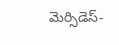మెర్సిడెస్-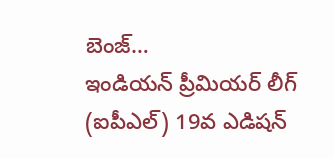బెంజ్…
ఇండియన్ ప్రీమియర్ లీగ్ (ఐపీఎల్) 19వ ఎడిషన్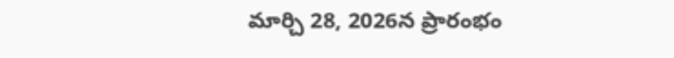మార్చి 28, 2026న ప్రారంభం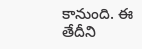కానుంది. ఈ తేదీని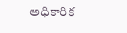అధికారిక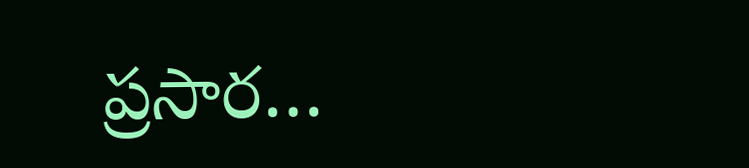ప్రసార…